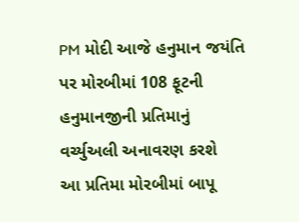PM મોદી આજે હનુમાન જયંતિ પર મોરબીમાં 108 ફૂટની હનુમાનજીની પ્રતિમાનું વર્ચ્યુઅલી અનાવરણ કરશે
આ પ્રતિમા મોરબીમાં બાપૂ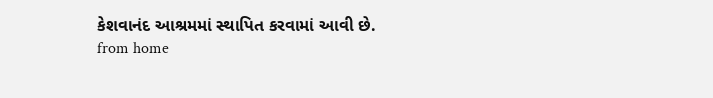કેશવાનંદ આશ્રમમાં સ્થાપિત કરવામાં આવી છે.
from home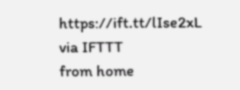https://ift.tt/lIse2xL
via IFTTT
from home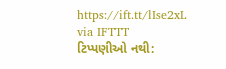https://ift.tt/lIse2xL
via IFTTT
ટિપ્પણીઓ નથી: